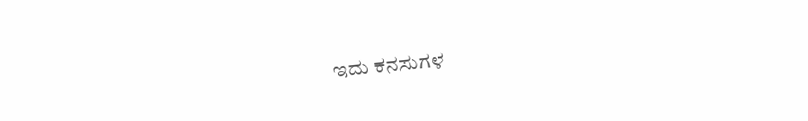ಇದು ಕನಸುಗಳ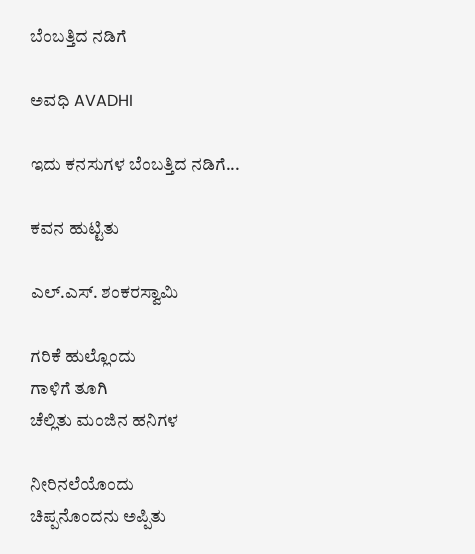ಬೆಂಬತ್ತಿದ ನಡಿಗೆ‍

ಅವಧಿ AVADHI

ಇದು ಕನಸುಗಳ ಬೆಂಬತ್ತಿದ ನಡಿಗೆ...

ಕವನ ಹುಟ್ಟಿತು

ಎಲ್‍.ಎಸ್‍. ಶಂಕರಸ್ವಾಮಿ

ಗರಿಕೆ ಹುಲ್ಲೊಂದು
ಗಾಳಿಗೆ ತೂಗಿ
ಚೆಲ್ಲಿತು ಮಂಜಿನ ಹನಿಗಳ

ನೀರಿನಲೆಯೊಂದು
ಚಿಪ್ಪನೊಂದನು ಅಪ್ಪಿತು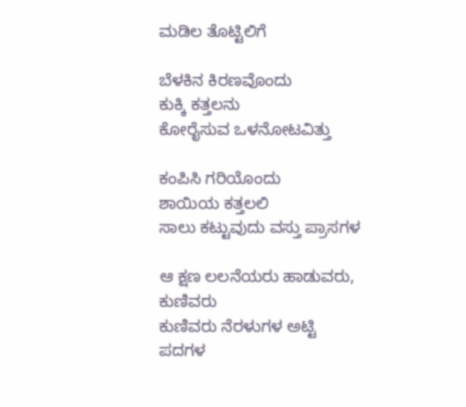ಮಡಿಲ ತೊಟ್ಟಿಲಿಗೆ

ಬೆಳಕಿನ ಕಿರಣವೊಂದು
ಕುಕ್ಕಿ ಕತ್ತಲನು
ಕೋರೈಸುವ ಒಳನೋಟವಿತ್ತು

ಕಂಪಿಸಿ ಗರಿಯೊಂದು
ಶಾಯಿಯ ಕತ್ತಲಲಿ
ಸಾಲು ಕಟ್ಟುವುದು ವಸ್ತು ಪ್ರಾಸಗಳ

ಆ ಕ್ಷಣ ಲಲನೆಯರು ಹಾಡುವರು, ಕುಣಿವರು
ಕುಣಿವರು ನೆರಳುಗಳ ಅಟ್ಟಿ
ಪದಗಳ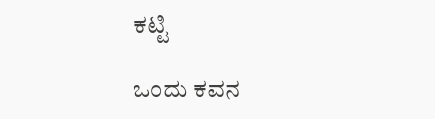ಕಟ್ಟಿ

ಒಂದು ಕವನ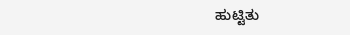ಹುಟ್ಟಿತು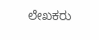ಲೇಖಕರು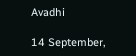Avadhi

14 September,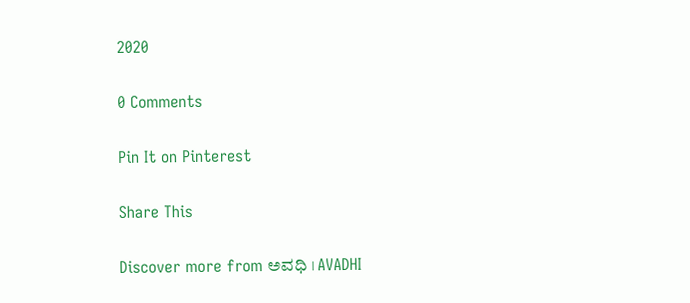2020

0 Comments

Pin It on Pinterest

Share This

Discover more from ಅವಧಿ । AVADHI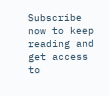Subscribe now to keep reading and get access to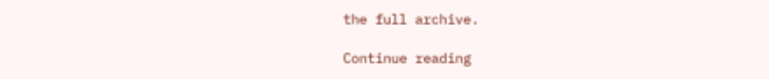the full archive.

Continue reading